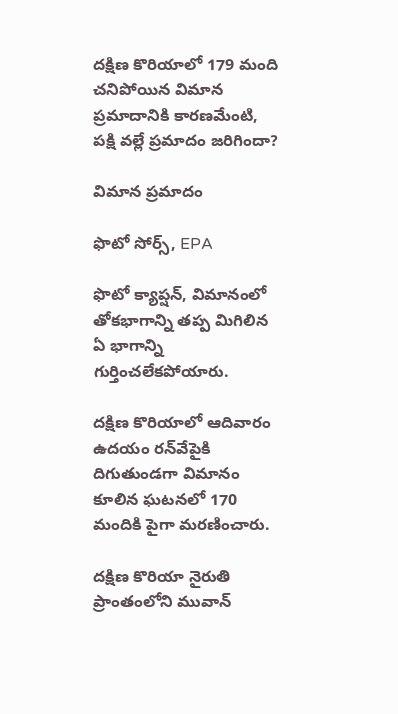దక్షిణ కొరియాలో 179 మంది చనిపోయిన విమాన ప్రమాదానికి కారణమేంటి, పక్షి వల్లే ప్రమాదం జరిగిందా?

విమాన ప్రమాదం

ఫొటో సోర్స్, EPA

ఫొటో క్యాప్షన్, విమానంలో తోకభాగాన్ని తప్ప మిగిలిన ఏ భాగాన్ని గుర్తించలేకపోయారు.

దక్షిణ కొరియాలో ఆదివారం ఉదయం రన్‌వేపైకి దిగుతుండగా విమానం కూలిన ఘటనలో 170 మందికి పైగా మరణించారు.

దక్షిణ కొరియా నైరుతి ప్రాంతంలోని మువాన్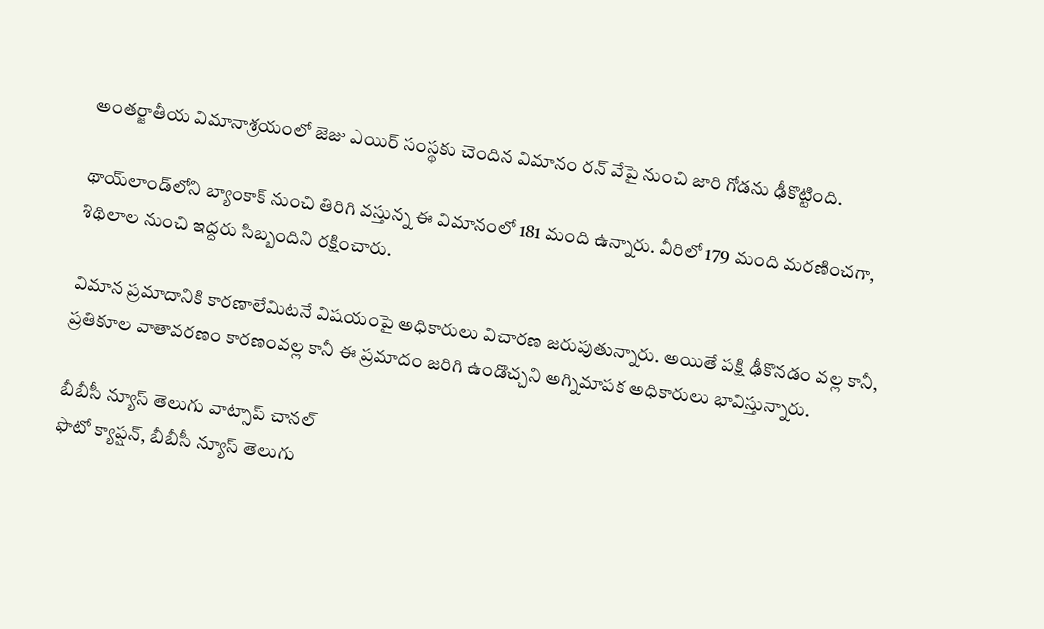అంతర్జాతీయ విమానాశ్రయంలో జెజు ఎయిర్ సంస్థకు చెందిన విమానం రన్ వేపై నుంచి జారి గోడను ఢీకొట్టింది.

థాయ్‌లాండ్‌లోని బ్యాంకాక్ నుంచి తిరిగి వస్తున్న ఈ విమానంలో 181 మంది ఉన్నారు. వీరిలో 179 మంది మరణించగా, శిథిలాల నుంచి ఇద్దరు సిబ్బందిని రక్షించారు.

విమాన ప్రమాదానికి కారణాలేమిటనే విషయంపై అధికారులు విచారణ జరుపుతున్నారు. అయితే పక్షి ఢీకొనడం వల్ల కానీ, ప్రతికూల వాతావరణం కారణంవల్ల కానీ ఈ ప్రమాదం జరిగి ఉండొచ్చని అగ్నిమాపక అధికారులు భావిస్తున్నారు.

బీబీసీ న్యూస్ తెలుగు వాట్సాప్ చానల్
ఫొటో క్యాప్షన్, బీబీసీ న్యూస్ తెలుగు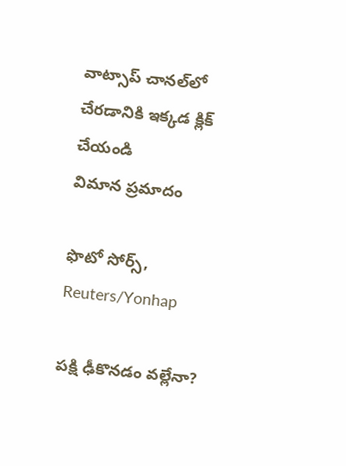వాట్సాప్ చానల్‌లో చేరడానికి ఇక్కడ క్లిక్ చేయండి
విమాన ప్రమాదం

ఫొటో సోర్స్, Reuters/Yonhap

పక్షి ఢీకొనడం వల్లేనా?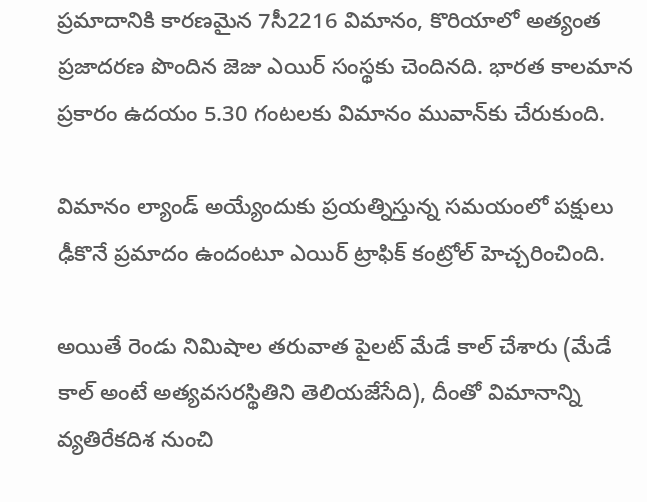ప్రమాదానికి కారణమైన 7సీ2216 విమానం, కొరియాలో అత్యంత ప్రజాదరణ పొందిన జెజు ఎయిర్ సంస్థకు చెందినది. భారత కాలమాన ప్రకారం ఉదయం 5.30 గంటలకు విమానం మువాన్‌కు చేరుకుంది.

విమానం ల్యాండ్ అయ్యేందుకు ప్రయత్నిస్తున్న సమయంలో పక్షులు ఢీకొనే ప్రమాదం ఉందంటూ ఎయిర్ ట్రాఫిక్ కంట్రోల్ హెచ్చరించింది.

అయితే రెండు నిమిషాల తరువాత పైలట్ మేడే కాల్ చేశారు (మేడే కాల్ అంటే అత్యవసరస్థితిని తెలియజేసేది), దీంతో విమానాన్ని వ్యతిరేకదిశ నుంచి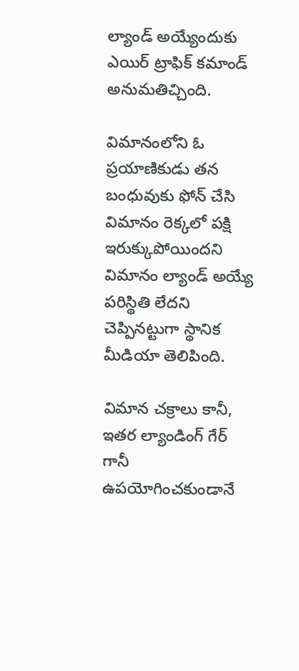ల్యాండ్ అయ్యేందుకు ఎయిర్ ట్రాఫిక్ కమాండ్ అనుమతిచ్చింది.

విమానంలోని ఓ ప్రయాణికుడు తన బంధువుకు ఫోన్ చేసి విమానం రెక్కలో పక్షి ఇరుక్కుపోయిందని విమానం ల్యాండ్ అయ్యే పరిస్థితి లేదని చెప్పినట్టుగా స్థానిక మీడియా తెలిపింది.

విమాన చక్రాలు కానీ, ఇతర ల్యాండింగ్ గేర్ గానీ ఉపయోగించకుండానే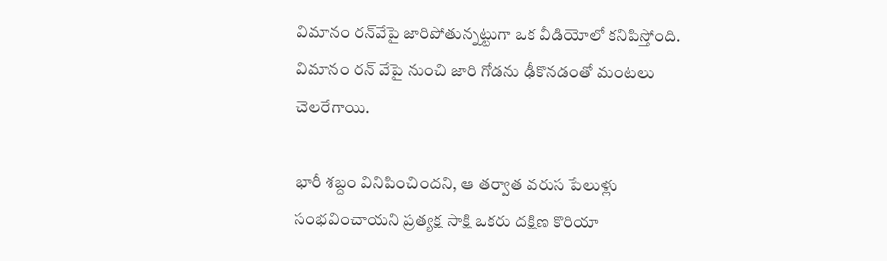విమానం రన్‌వేపై జారిపోతున్నట్టుగా ఒక వీడియోలో కనిపిస్తోంది. విమానం రన్ వేపై నుంచి జారి గోడను ఢీకొనడంతో మంటలు చెలరేగాయి.

భారీ శబ్దం వినిపించిందని, ఆ తర్వాత వరుస పేలుళ్లు సంభవించాయని ప్రత్యక్ష సాక్షి ఒకరు దక్షిణ కొరియా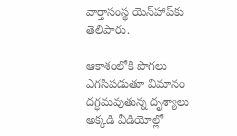వార్తాసంస్థ యెన్‌హాప్‌కు తెలిపారు.

ఆకాశంలోకి పొగలు ఎగసిపడుతూ విమానం దగ్ధమవుతున్న దృశ్యాలు అక్కడి వీడియోల్లో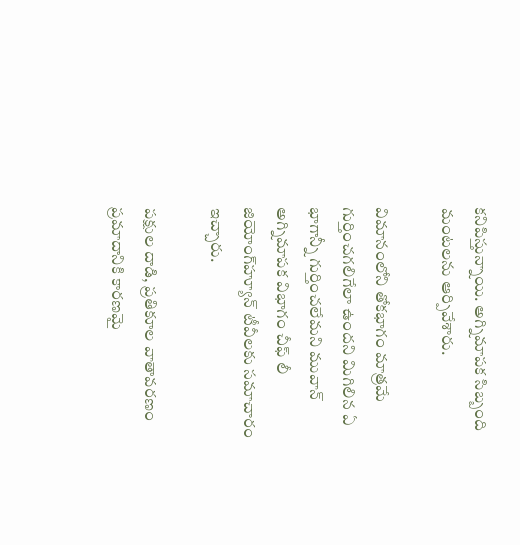కనిపిస్తున్నాయి. అగ్నిమాపక సిబ్బంది మంటలను ఆర్పివేశారు.

విమానంలోని తోకభాగం మాత్రమే గుర్తించగలిగేలా ఉందని మిగిలిన ఏ భాగాన్నీ గుర్తించలేమని మువాన్ అగ్నిమాపక విభాగం చీఫ్ లీ జియోంగ్‌హ్యూన్ టీవీలకు సమాచారం ఇచ్చారు.

పక్షుల దాడి, ప్రతికూల వాతావరణం ప్రమాదానికి కారణమై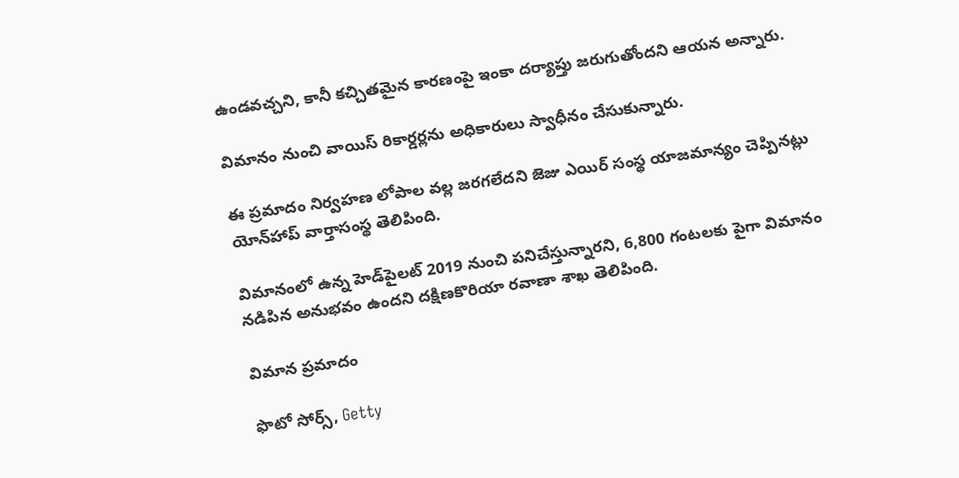ఉండవచ్చని, కానీ కచ్చితమైన కారణంపై ఇంకా దర్యాప్తు జరుగుతోందని ఆయన అన్నారు.

విమానం నుంచి వాయిస్ రికార్డర్లను అధికారులు స్వాధీనం చేసుకున్నారు.

ఈ ప్రమాదం నిర్వహణ లోపాల వల్ల జరగలేదని జెజు ఎయిర్ సంస్థ యాజమాన్యం చెప్పినట్లు యోన్‌హాప్ వార్తాసంస్థ తెలిపింది.

విమానంలో ఉన్న హెడ్‌పైలట్ 2019 నుంచి పనిచేస్తున్నారని, 6,800 గంటలకు పైగా విమానం నడిపిన అనుభవం ఉందని దక్షిణకొరియా రవాణా శాఖ తెలిపింది.

విమాన ప్రమాదం

ఫొటో సోర్స్, Getty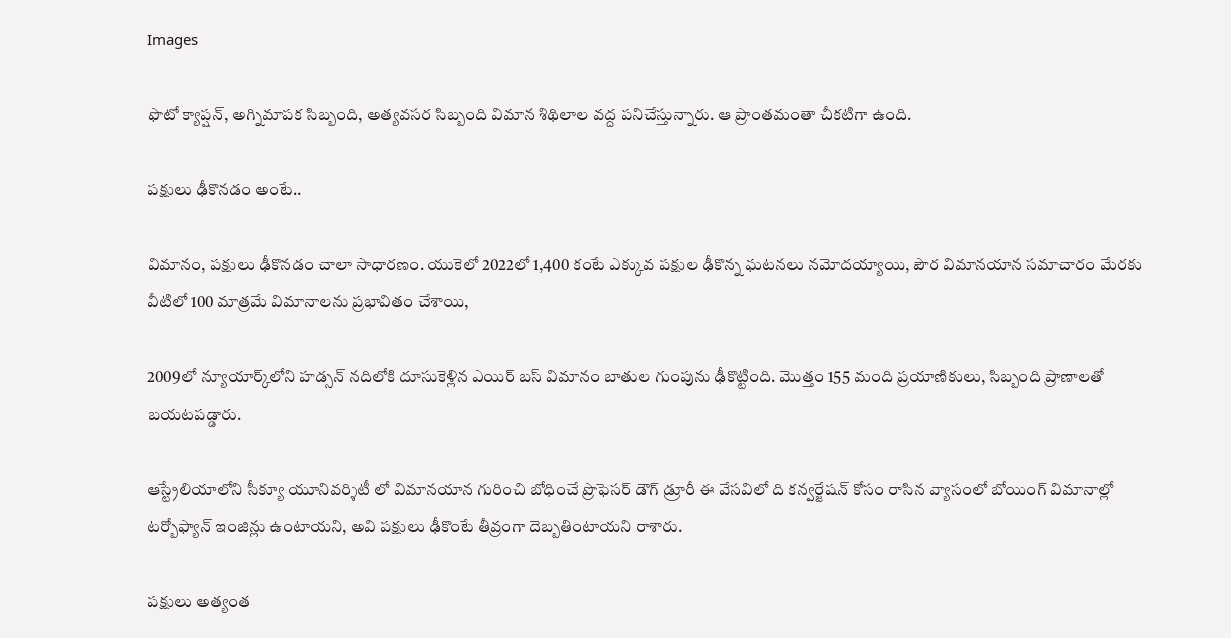Images

ఫొటో క్యాప్షన్, అగ్నిమాపక సిబ్బంది, అత్యవసర సిబ్బంది విమాన శిథిలాల వద్ద పనిచేస్తున్నారు. ఆ ప్రాంతమంతా చీకటిగా ఉంది.

పక్షులు ఢీకొనడం అంటే..

విమానం, పక్షులు ఢీకొనడం చాలా సాధారణం. యుకెలో 2022లో 1,400 కంటే ఎక్కువ పక్షుల ఢీకొన్న ఘటనలు నమోదయ్యాయి, పౌర విమానయాన సమాచారం మేరకు వీటిలో 100 మాత్రమే విమానాలను ప్రభావితం చేశాయి,

2009లో న్యూయార్క్‌లోని హడ్సన్ నదిలోకి దూసుకెళ్లిన ఎయిర్ బస్ విమానం బాతుల గుంపును ఢీకొట్టింది. మొత్తం 155 మంది ప్రయాణికులు, సిబ్బంది ప్రాణాలతో బయటపడ్డారు.

ఆస్ట్రేలియాలోని సీక్యూ యూనివర్శిటీ లో విమానయాన గురించి బోధించే ప్రొఫెసర్ డౌగ్ డ్రూరీ ఈ వేసవిలో ది కన్వర్జేషన్ కోసం రాసిన వ్యాసంలో బోయింగ్ విమానాల్లో టర్బోఫ్యాన్ ఇంజిన్లు ఉంటాయని, అవి పక్షులు ఢీకొంటే తీవ్రంగా దెబ్బతింటాయని రాశారు.

పక్షులు అత్యంత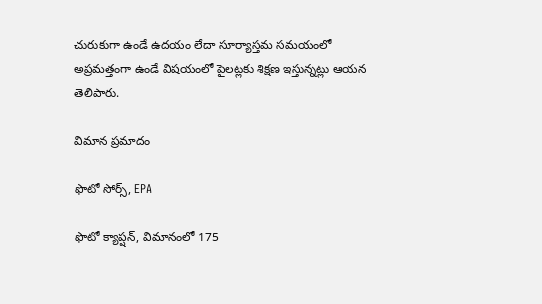చురుకుగా ఉండే ఉదయం లేదా సూర్యాస్తమ సమయంలో అప్రమత్తంగా ఉండే విషయంలో పైలట్లకు శిక్షణ ఇస్తున్నట్లు ఆయన తెలిపారు.

విమాన ప్రమాదం

ఫొటో సోర్స్, EPA

ఫొటో క్యాప్షన్, విమానంలో 175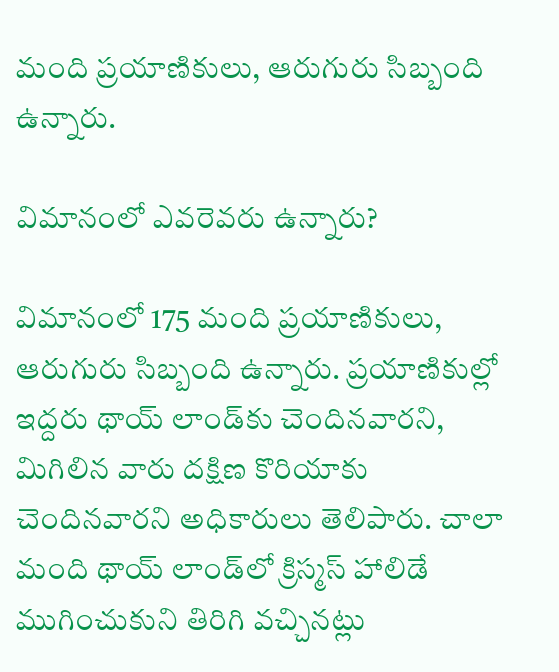మంది ప్రయాణికులు, ఆరుగురు సిబ్బంది ఉన్నారు.

విమానంలో ఎవరెవరు ఉన్నారు?

విమానంలో 175 మంది ప్రయాణికులు, ఆరుగురు సిబ్బంది ఉన్నారు. ప్రయాణికుల్లో ఇద్దరు థాయ్ లాండ్‌కు చెందినవారని, మిగిలిన వారు దక్షిణ కొరియాకు చెందినవారని అధికారులు తెలిపారు. చాలా మంది థాయ్ లాండ్‌లో క్రిస్మస్ హాలిడే ముగించుకుని తిరిగి వచ్చినట్లు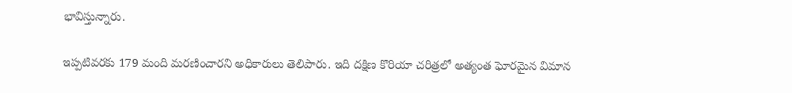భావిస్తున్నారు.

ఇప్పటివరకు 179 మంది మరణించారని అధికారులు తెలిపారు. ఇది దక్షిణ కొరియా చరిత్రలో అత్యంత ఘోరమైన విమాన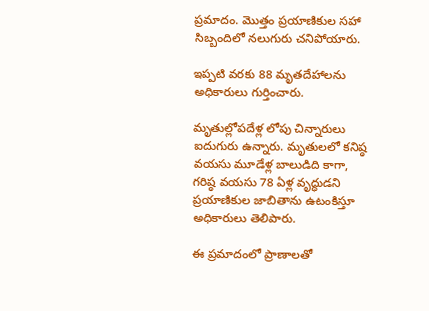ప్రమాదం. మొత్తం ప్రయాణికుల సహా సిబ్బందిలో నలుగురు చనిపోయారు.

ఇప్పటి వరకు 88 మృతదేహాలను అధికారులు గుర్తించారు.

మృతుల్లోపదేళ్ల లోపు చిన్నారులు ఐదుగురు ఉన్నారు. మృతులలో కనిష్ఠ వయసు మూడేళ్ల బాలుడిది కాగా, గరిష్ఠ వయసు 78 ఏళ్ల వృద్ధుడని ప్రయాణికుల జాబితాను ఉటంకిస్తూ అధికారులు తెలిపారు.

ఈ ప్రమాదంలో ప్రాణాలతో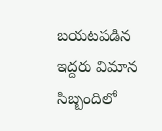బయటపడిన ఇద్దరు విమాన సిబ్బందిలో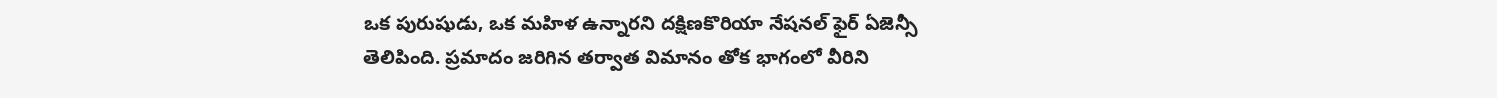ఒక పురుషుడు, ఒక మహిళ ఉన్నారని దక్షిణకొరియా నేషనల్ ఫైర్ ఏజెన్సీ తెలిపింది. ప్రమాదం జరిగిన తర్వాత విమానం తోక భాగంలో వీరిని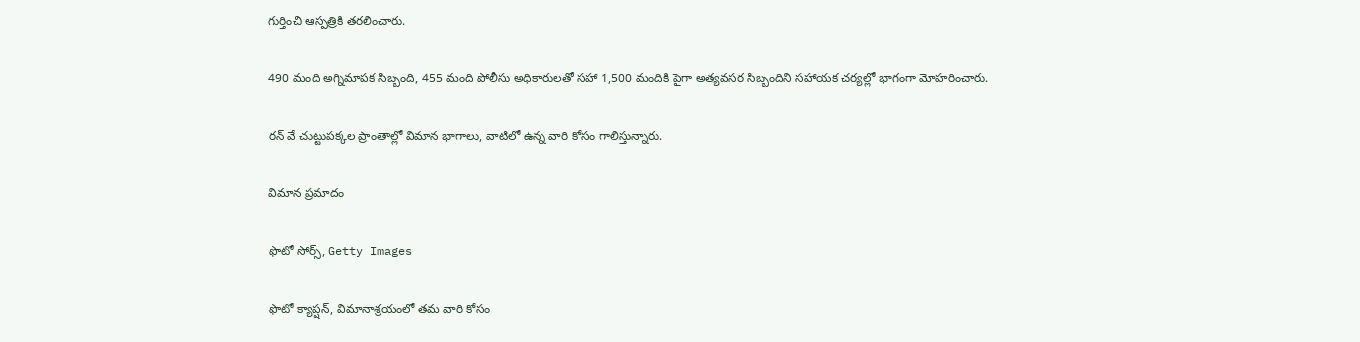గుర్తించి ఆస్పత్రికి తరలించారు.

490 మంది అగ్నిమాపక సిబ్బంది, 455 మంది పోలీసు అధికారులతో సహా 1,500 మందికి పైగా అత్యవసర సిబ్బందిని సహాయక చర్యల్లో భాగంగా మోహరించారు.

రన్ వే చుట్టుపక్కల ప్రాంతాల్లో విమాన భాగాలు, వాటిలో ఉన్న వారి కోసం గాలిస్తున్నారు.

విమాన ప్రమాదం

ఫొటో సోర్స్, Getty Images

ఫొటో క్యాప్షన్, విమానాశ్రయంలో తమ వారి కోసం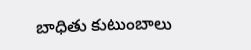బాధితు కుటుంబాలు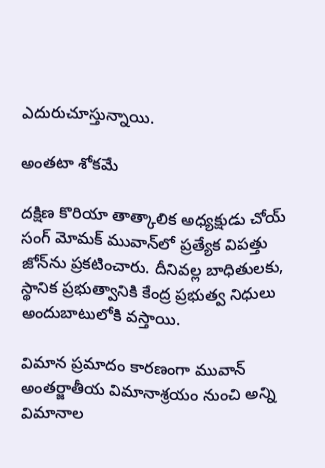ఎదురుచూస్తున్నాయి.

అంతటా శోకమే

దక్షిణ కొరియా తాత్కాలిక అధ్యక్షుడు చోయ్ సంగ్ మోమక్ మువాన్‌లో ప్రత్యేక విపత్తు జోన్‌ను ప్రకటించారు. దీనివల్ల బాధితులకు, స్థానిక ప్రభుత్వానికి కేంద్ర ప్రభుత్వ నిధులు అందుబాటులోకి వస్తాయి.

విమాన ప్రమాదం కారణంగా మువాన్ అంతర్జాతీయ విమానాశ్రయం నుంచి అన్ని విమానాల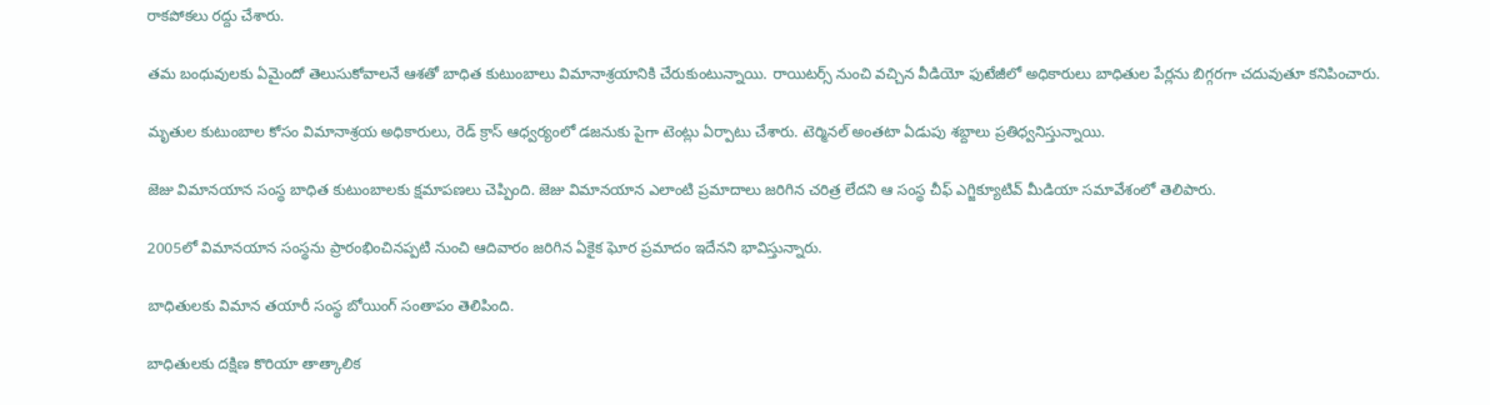రాకపోకలు రద్దు చేశారు.

తమ బంధువులకు ఏమైందో తెలుసుకోవాలనే ఆశతో బాధిత కుటుంబాలు విమానాశ్రయానికి చేరుకుంటున్నాయి. రాయిటర్స్ నుంచి వచ్చిన వీడియో ఫుటేజీలో అధికారులు బాధితుల పేర్లను బిగ్గరగా చదువుతూ కనిపించారు.

మృతుల కుటుంబాల కోసం విమానాశ్రయ అధికారులు, రెడ్ క్రాస్ ఆధ్వర్యంలో డజనుకు పైగా టెంట్లు ఏర్పాటు చేశారు. టెర్మినల్ అంతటా ఏడుపు శబ్దాలు ప్రతిధ్వనిస్తున్నాయి.

జెజు విమానయాన సంస్థ బాధిత కుటుంబాలకు క్షమాపణలు చెప్పింది. జెజు విమానయాన ఎలాంటి ప్రమాదాలు జరిగిన చరిత్ర లేదని ఆ సంస్థ చీఫ్ ఎగ్జిక్యూటివ్ మీడియా సమావేశంలో తెలిపారు.

2005లో విమానయాన సంస్థను ప్రారంభించినప్పటి నుంచి ఆదివారం జరిగిన ఏకైక ఘోర ప్రమాదం ఇదేనని భావిస్తున్నారు.

బాధితులకు విమాన తయారీ సంస్థ బోయింగ్ సంతాపం తెలిపింది.

బాధితులకు దక్షిణ కొరియా తాత్కాలిక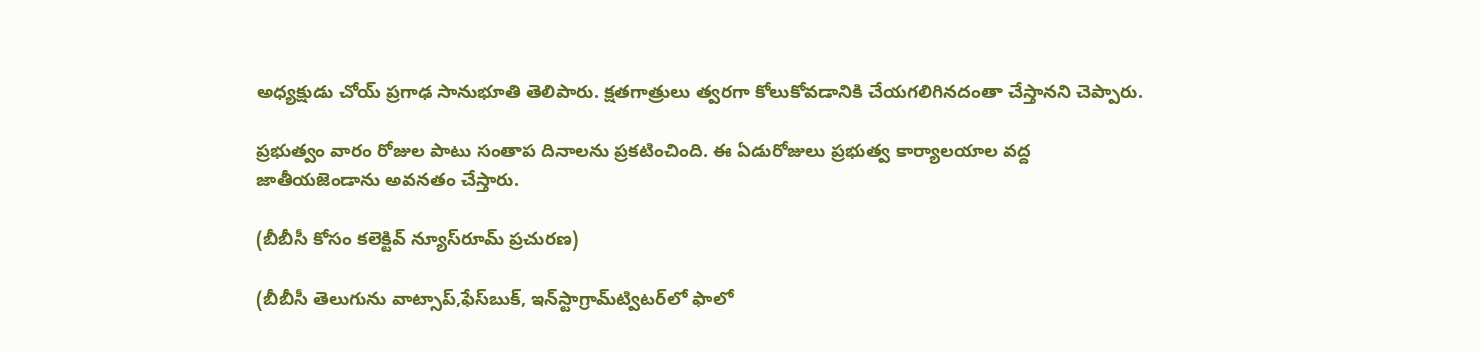అధ్యక్షుడు చోయ్ ప్రగాఢ సానుభూతి తెలిపారు. క్షతగాత్రులు త్వరగా కోలుకోవడానికి చేయగలిగినదంతా చేస్తానని చెప్పారు.

ప్రభుత్వం వారం రోజుల పాటు సంతాప దినాలను ప్రకటించింది. ఈ ఏడురోజులు ప్రభుత్వ కార్యాలయాల వద్ద జాతీయజెండాను అవనతం చేస్తారు.

(బీబీసీ కోసం కలెక్టివ్ న్యూస్‌రూమ్ ప్రచురణ)

(బీబీసీ తెలుగును వాట్సాప్‌,ఫేస్‌బుక్, ఇన్‌స్టాగ్రామ్‌ట్విటర్‌లో ఫాలో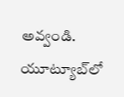అవ్వండి. యూట్యూబ్‌లో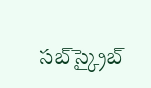సబ్‌స్క్రైబ్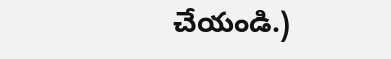చేయండి.)